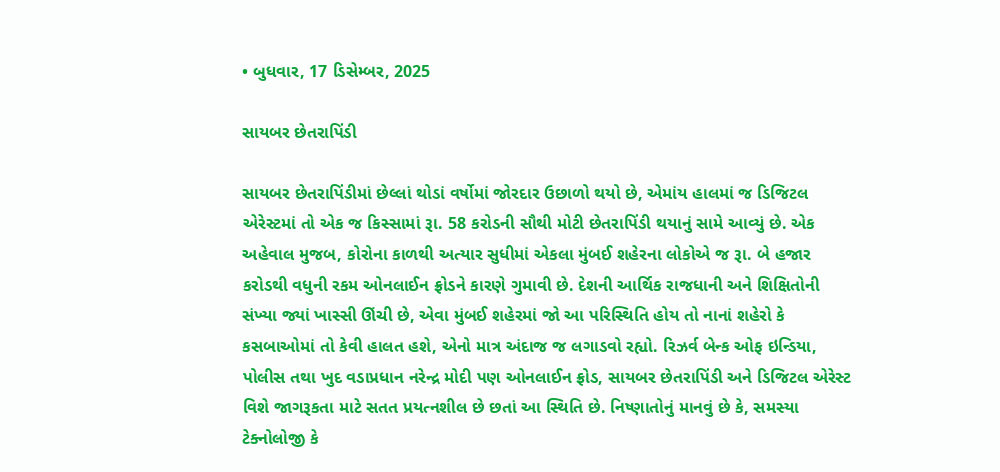• બુધવાર, 17 ડિસેમ્બર, 2025

સાયબર છેતરાપિંડી

સાયબર છેતરાપિંડીમાં છેલ્લાં થોડાં વર્ષોમાં જોરદાર ઉછાળો થયો છે, એમાંય હાલમાં જ ડિજિટલ એરેસ્ટમાં તો એક જ કિસ્સામાં રૂા. 58 કરોડની સૌથી મોટી છેતરાપિંડી થયાનું સામે આવ્યું છે. એક અહેવાલ મુજબ, કોરોના કાળથી અત્યાર સુધીમાં એકલા મુંબઈ શહેરના લોકોએ જ રૂા. બે હજાર કરોડથી વધુની રકમ ઓનલાઈન ફ્રોડને કારણે ગુમાવી છે. દેશની આર્થિક રાજધાની અને શિક્ષિતોની સંખ્યા જ્યાં ખાસ્સી ઊંચી છે, એવા મુંબઈ શહેરમાં જો આ પરિસ્થિતિ હોય તો નાનાં શહેરો કે કસબાઓમાં તો કેવી હાલત હશે, એનો માત્ર અંદાજ જ લગાડવો રહ્યો. રિઝર્વ બેન્ક ઓફ ઇન્ડિયા, પોલીસ તથા ખુદ વડાપ્રધાન નરેન્દ્ર મોદી પણ ઓનલાઈન ફ્રોડ, સાયબર છેતરાપિંડી અને ડિજિટલ એરેસ્ટ વિશે જાગરૂકતા માટે સતત પ્રયત્નશીલ છે છતાં આ સ્થિતિ છે. નિષ્ણાતોનું માનવું છે કે, સમસ્યા ટેક્નોલોજી કે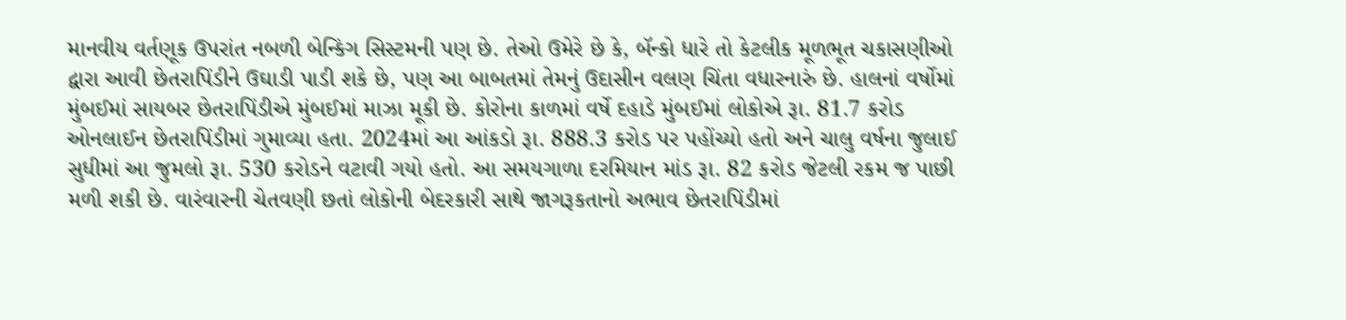માનવીય વર્તણૂક ઉપરાંત નબળી બેન્કિંગ સિસ્ટમની પણ છે. તેઓ ઉમેરે છે કે, બૅન્કો ધારે તો કેટલીક મૂળભૂત ચકાસણીઓ દ્વારા આવી છેતરાપિંડીને ઉઘાડી પાડી શકે છે, પણ આ બાબતમાં તેમનું ઉદાસીન વલણ ચિંતા વધારનારું છે. હાલનાં વર્ષોમાં મુંબઈમાં સાયબર છેતરાપિંડીએ મુંબઈમાં માઝા મૂકી છે. કોરોના કાળમાં વર્ષે દહાડે મુંબઈમાં લોકોએ રૂા. 81.7 કરોડ ઓનલાઈન છેતરાપિંડીમાં ગુમાવ્યા હતા. 2024માં આ આંકડો રૂા. 888.3 કરોડ પર પહોંચ્યો હતો અને ચાલુ વર્ષના જુલાઈ સુધીમાં આ જુમલો રૂા. 530 કરોડને વટાવી ગયો હતો. આ સમયગાળા દરમિયાન માંડ રૂા. 82 કરોડ જેટલી રકમ જ પાછી મળી શકી છે. વારંવારની ચેતવણી છતાં લોકોની બેદરકારી સાથે જાગરૂકતાનો અભાવ છેતરાપિંડીમાં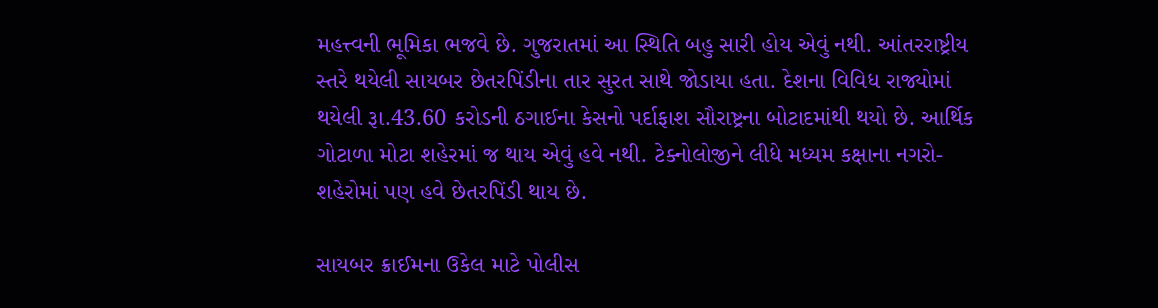મહત્ત્વની ભૂમિકા ભજવે છે. ગુજરાતમાં આ સ્થિતિ બહુ સારી હોય એવું નથી. આંતરરાષ્ટ્રીય સ્તરે થયેલી સાયબર છેતરપિંડીના તાર સુરત સાથે જોડાયા હતા. દેશના વિવિધ રાજ્યોમાં થયેલી રૂા.43.60 કરોડની ઠગાઈના કેસનો પર્દાફાશ સૌરાષ્ટ્રના બોટાદમાંથી થયો છે. આર્થિક ગોટાળા મોટા શહેરમાં જ થાય એવું હવે નથી. ટેક્નોલોજીને લીધે મધ્યમ કક્ષાના નગરો-શહેરોમાં પણ હવે છેતરપિંડી થાય છે.

સાયબર ક્રાઈમના ઉકેલ માટે પોલીસ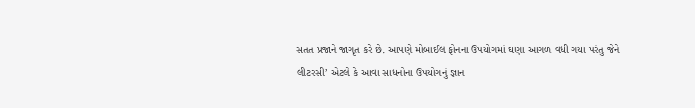સતત પ્રજાને જાગૃત કરે છે. આપણે મોબાઈલ ફોનના ઉપયોગમાં ઘણા આગળ વધી ગયા પરંતુ જેને લીટરસી’ એટલે કે આવા સાધનોના ઉપયોગનું જ્ઞાન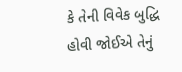કે તેની વિવેક બુદ્ધિ હોવી જોઈએ તેનું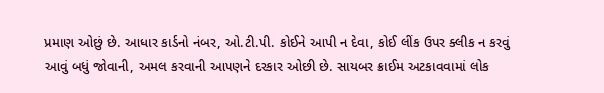પ્રમાણ ઓછું છે. આધાર કાર્ડનો નંબર, ઓ.ટી.પી. કોઈને આપી ન દેવા, કોઈ લીંક ઉપર ક્લીક ન કરવું આવું બધું જોવાની, અમલ કરવાની આપણને દરકાર ઓછી છે. સાયબર ક્રાઈમ અટકાવવામાં લોક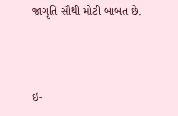જાગૃતિ સૌથી મોટી બાબત છે.



ઇ-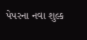પેપરના નવા શુલ્ક